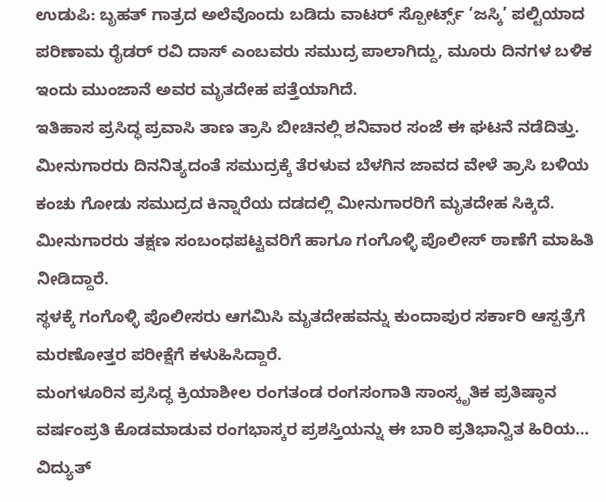ಉಡುಪಿ: ಬೃಹತ್ ಗಾತ್ರದ ಅಲೆವೊಂದು ಬಡಿದು ವಾಟರ್ ಸ್ಪೋರ್ಟ್ಸ್ ‘ಜಸ್ಕಿ’ ಪಲ್ಟಿಯಾದ ಪರಿಣಾಮ ರೈಡರ್ ರವಿ ದಾಸ್ ಎಂಬವರು ಸಮುದ್ರ ಪಾಲಾಗಿದ್ದು, ಮೂರು ದಿನಗಳ ಬಳಿಕ ಇಂದು ಮುಂಜಾನೆ ಅವರ ಮೃತದೇಹ ಪತ್ತೆಯಾಗಿದೆ.
ಇತಿಹಾಸ ಪ್ರಸಿದ್ಧ ಪ್ರವಾಸಿ ತಾಣ ತ್ರಾಸಿ ಬೀಚಿನಲ್ಲಿ ಶನಿವಾರ ಸಂಜೆ ಈ ಘಟನೆ ನಡೆದಿತ್ತು. ಮೀನುಗಾರರು ದಿನನಿತ್ಯದಂತೆ ಸಮುದ್ರಕ್ಕೆ ತೆರಳುವ ಬೆಳಗಿನ ಜಾವದ ವೇಳೆ ತ್ರಾಸಿ ಬಳಿಯ ಕಂಚು ಗೋಡು ಸಮುದ್ರದ ಕಿನ್ನಾರೆಯ ದಡದಲ್ಲಿ ಮೀನುಗಾರರಿಗೆ ಮೃತದೇಹ ಸಿಕ್ಕಿದೆ. ಮೀನುಗಾರರು ತಕ್ಷಣ ಸಂಬಂಧಪಟ್ಟವರಿಗೆ ಹಾಗೂ ಗಂಗೊಳ್ಳಿ ಪೊಲೀಸ್ ಠಾಣೆಗೆ ಮಾಹಿತಿ ನೀಡಿದ್ದಾರೆ.
ಸ್ಥಳಕ್ಕೆ ಗಂಗೊಳ್ಳಿ ಪೊಲೀಸರು ಆಗಮಿಸಿ ಮೃತದೇಹವನ್ನು ಕುಂದಾಪುರ ಸರ್ಕಾರಿ ಆಸ್ಪತ್ರೆಗೆ ಮರಣೋತ್ತರ ಪರೀಕ್ಷೆಗೆ ಕಳುಹಿಸಿದ್ದಾರೆ.
ಮಂಗಳೂರಿನ ಪ್ರಸಿದ್ಧ ಕ್ರಿಯಾಶೀಲ ರಂಗತಂಡ ರಂಗಸಂಗಾತಿ ಸಾಂಸ್ಕೃತಿಕ ಪ್ರತಿಷ್ಠಾನ ವರ್ಷಂಪ್ರತಿ ಕೊಡಮಾಡುವ ರಂಗಭಾಸ್ಕರ ಪ್ರಶಸ್ತಿಯನ್ನು ಈ ಬಾರಿ ಪ್ರತಿಭಾನ್ವಿತ ಹಿರಿಯ…
ವಿದ್ಯುತ್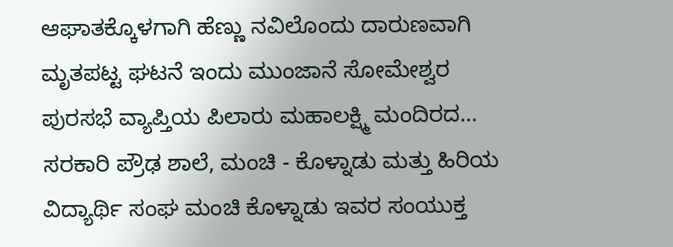ಆಘಾತಕ್ಕೊಳಗಾಗಿ ಹೆಣ್ಣು ನವಿಲೊಂದು ದಾರುಣವಾಗಿ ಮೃತಪಟ್ಟ ಘಟನೆ ಇಂದು ಮುಂಜಾನೆ ಸೋಮೇಶ್ವರ ಪುರಸಭೆ ವ್ಯಾಪ್ತಿಯ ಪಿಲಾರು ಮಹಾಲಕ್ಷ್ಮಿ ಮಂದಿರದ…
ಸರಕಾರಿ ಪ್ರೌಢ ಶಾಲೆ, ಮಂಚಿ - ಕೊಳ್ನಾಡು ಮತ್ತು ಹಿರಿಯ ವಿದ್ಯಾರ್ಥಿ ಸಂಘ ಮಂಚಿ ಕೊಳ್ನಾಡು ಇವರ ಸಂಯುಕ್ತ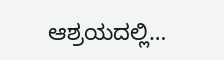ಆಶ್ರಯದಲ್ಲಿ…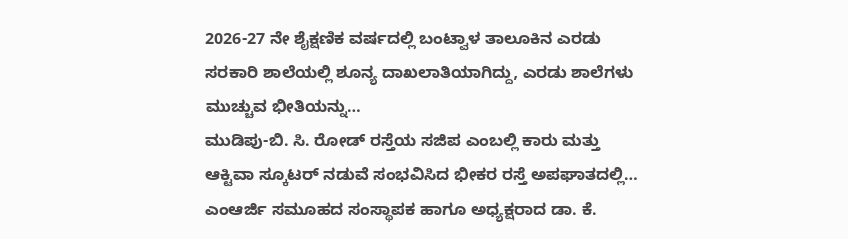2026-27 ನೇ ಶೈಕ್ಷಣಿಕ ವರ್ಷದಲ್ಲಿ ಬಂಟ್ವಾಳ ತಾಲೂಕಿನ ಎರಡು ಸರಕಾರಿ ಶಾಲೆಯಲ್ಲಿ ಶೂನ್ಯ ದಾಖಲಾತಿಯಾಗಿದ್ದು, ಎರಡು ಶಾಲೆಗಳು ಮುಚ್ಚುವ ಭೀತಿಯನ್ನು…
ಮುಡಿಪು-ಬಿ. ಸಿ. ರೋಡ್ ರಸ್ತೆಯ ಸಜಿಪ ಎಂಬಲ್ಲಿ ಕಾರು ಮತ್ತು ಆಕ್ಟಿವಾ ಸ್ಕೂಟರ್ ನಡುವೆ ಸಂಭವಿಸಿದ ಭೀಕರ ರಸ್ತೆ ಅಪಘಾತದಲ್ಲಿ…
ಎಂಆರ್ಜಿ ಸಮೂಹದ ಸಂಸ್ಥಾಪಕ ಹಾಗೂ ಅಧ್ಯಕ್ಷರಾದ ಡಾ. ಕೆ.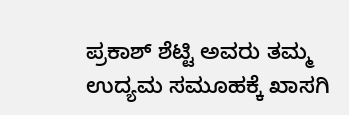ಪ್ರಕಾಶ್ ಶೆಟ್ಟಿ ಅವರು ತಮ್ಮ ಉದ್ಯಮ ಸಮೂಹಕ್ಕೆ ಖಾಸಗಿ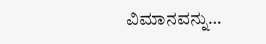ವಿಮಾನವನ್ನು…